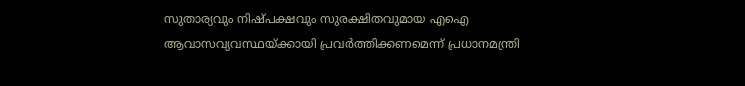സുതാര്യവും നിഷ്പക്ഷവും സുരക്ഷിതവുമായ എഐ ആവാസവ്യവസ്ഥയ്ക്കായി പ്രവർത്തിക്കണമെന്ന് പ്രധാനമന്ത്രി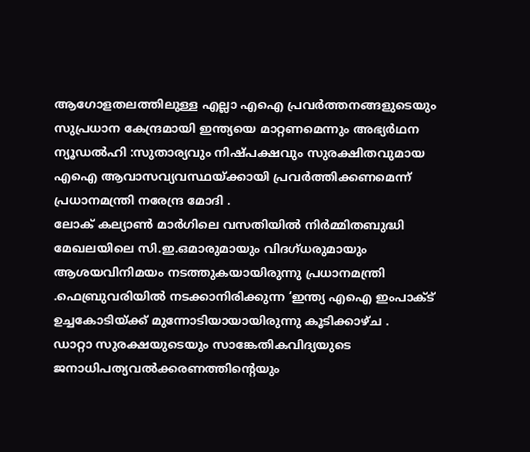ആഗോളതലത്തിലുള്ള എല്ലാ എഐ പ്രവർത്തനങ്ങളുടെയും സുപ്രധാന കേന്ദ്രമായി ഇന്ത്യയെ മാറ്റണമെന്നും അഭ്യർഥന
ന്യൂഡൽഹി :സുതാര്യവും നിഷ്പക്ഷവും സുരക്ഷിതവുമായ എഐ ആവാസവ്യവസ്ഥയ്ക്കായി പ്രവർത്തിക്കണമെന്ന് പ്രധാനമന്ത്രി നരേന്ദ്ര മോദി .
ലോക് കല്യാൺ മാർഗിലെ വസതിയിൽ നിർമ്മിതബുദ്ധി മേഖലയിലെ സി.ഇ.ഒമാരുമായും വിദഗ്ധരുമായും ആശയവിനിമയം നടത്തുകയായിരുന്നു പ്രധാനമന്ത്രി .ഫെബ്രുവരിയിൽ നടക്കാനിരിക്കുന്ന ‘ഇന്ത്യ എഐ ഇംപാക്ട് ഉച്ചകോടിയ്ക്ക് മുന്നോടിയായായിരുന്നു കൂടിക്കാഴ്ച .
ഡാറ്റാ സുരക്ഷയുടെയും സാങ്കേതികവിദ്യയുടെ ജനാധിപത്യവൽക്കരണത്തിൻ്റെയും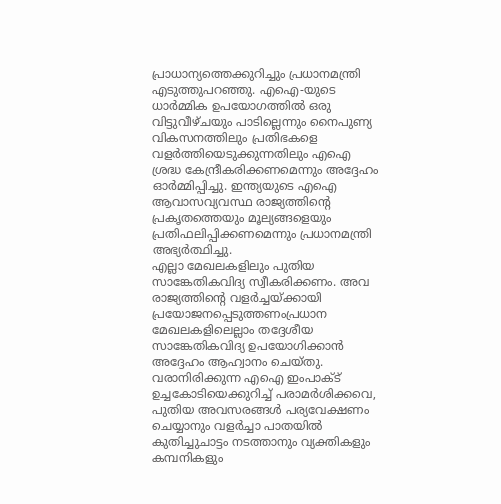പ്രാധാന്യത്തെക്കുറിച്ചും പ്രധാനമന്ത്രി എടുത്തുപറഞ്ഞു. എഐ-യുടെ ധാർമ്മിക ഉപയോഗത്തിൽ ഒരു വിട്ടുവീഴ്ചയും പാടില്ലെന്നും നൈപുണ്യ വികസനത്തിലും പ്രതിഭകളെ വളർത്തിയെടുക്കുന്നതിലും എഐ ശ്രദ്ധ കേന്ദ്രീകരിക്കണമെന്നും അദ്ദേഹം ഓർമ്മിപ്പിച്ചു. ഇന്ത്യയുടെ എഐ ആവാസവ്യവസ്ഥ രാജ്യത്തിന്റെ പ്രകൃതത്തെയും മൂല്യങ്ങളെയും പ്രതിഫലിപ്പിക്കണമെന്നും പ്രധാനമന്ത്രി അഭ്യർത്ഥിച്ചു.
എല്ലാ മേഖലകളിലും പുതിയ സാങ്കേതികവിദ്യ സ്വീകരിക്കണം. അവ രാജ്യത്തിന്റെ വളർച്ചയ്ക്കായി പ്രയോജനപ്പെടുത്തണംപ്രധാന മേഖലകളിലെല്ലാം തദ്ദേശീയ സാങ്കേതികവിദ്യ ഉപയോഗിക്കാൻ അദ്ദേഹം ആഹ്വാനം ചെയ്തു.
വരാനിരിക്കുന്ന എഐ ഇംപാക്ട് ഉച്ചകോടിയെക്കുറിച്ച് പരാമർശിക്കവെ, പുതിയ അവസരങ്ങൾ പര്യവേക്ഷണം ചെയ്യാനും വളർച്ചാ പാതയിൽ കുതിച്ചുചാട്ടം നടത്താനും വ്യക്തികളും കമ്പനികളും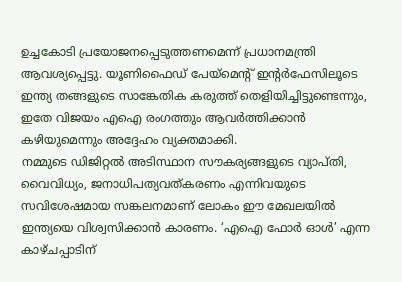ഉച്ചകോടി പ്രയോജനപ്പെടുത്തണമെന്ന് പ്രധാനമന്ത്രി ആവശ്യപ്പെട്ടു. യൂണിഫൈഡ് പേയ്മെന്റ് ഇന്റർഫേസിലൂടെ ഇന്ത്യ തങ്ങളുടെ സാങ്കേതിക കരുത്ത് തെളിയിച്ചിട്ടുണ്ടെന്നും, ഇതേ വിജയം എഐ രംഗത്തും ആവർത്തിക്കാൻ കഴിയുമെന്നും അദ്ദേഹം വ്യക്തമാക്കി.
നമ്മുടെ ഡിജിറ്റൽ അടിസ്ഥാന സൗകര്യങ്ങളുടെ വ്യാപ്തി, വൈവിധ്യം, ജനാധിപത്യവത്കരണം എന്നിവയുടെ സവിശേഷമായ സങ്കലനമാണ് ലോകം ഈ മേഖലയിൽ ഇന്ത്യയെ വിശ്വസിക്കാൻ കാരണം. ‘എഐ ഫോർ ഓൾ’ എന്ന കാഴ്ചപ്പാടിന്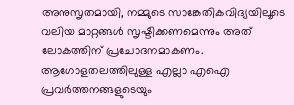അനുസൃതമായി, നമ്മുടെ സാങ്കേതികവിദ്യയിലൂടെ വലിയ മാറ്റങ്ങൾ സൃഷ്ടിക്കണമെന്നും അത് ലോകത്തിന് പ്രചോദനമാകണം. ആഗോളതലത്തിലുള്ള എല്ലാ എഐ പ്രവർത്തനങ്ങളുടെയും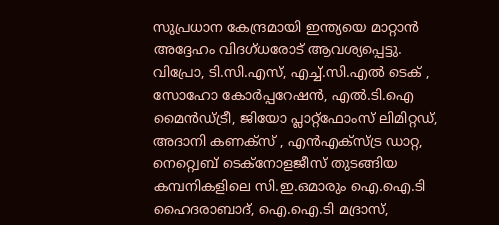സുപ്രധാന കേന്ദ്രമായി ഇന്ത്യയെ മാറ്റാൻ അദ്ദേഹം വിദഗ്ധരോട് ആവശ്യപ്പെട്ടു.
വിപ്രോ, ടി.സി.എസ്, എച്ച്.സി.എൽ ടെക് , സോഹോ കോർപ്പറേഷൻ, എൽ.ടി.ഐ മൈൻഡ്ട്രീ, ജിയോ പ്ലാറ്റ്ഫോംസ് ലിമിറ്റഡ്, അദാനി കണക്സ് , എൻഎക്സ്ട്ര ഡാറ്റ, നെറ്റ്വെബ് ടെക്നോളജീസ് തുടങ്ങിയ കമ്പനികളിലെ സി.ഇ.ഒമാരും ഐ.ഐ.ടി ഹൈദരാബാദ്, ഐ.ഐ.ടി മദ്രാസ്,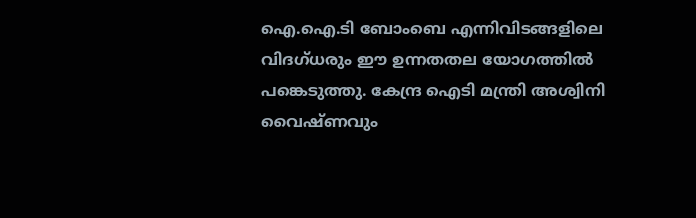ഐ.ഐ.ടി ബോംബെ എന്നിവിടങ്ങളിലെ വിദഗ്ധരും ഈ ഉന്നതതല യോഗത്തിൽ പങ്കെടുത്തു. കേന്ദ്ര ഐടി മന്ത്രി അശ്വിനി വൈഷ്ണവും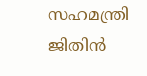സഹമന്ത്രി ജിതിൻ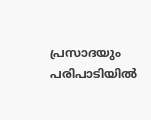പ്രസാദയും പരിപാടിയിൽ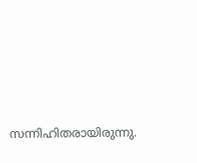സന്നിഹിതരായിരുന്നു.